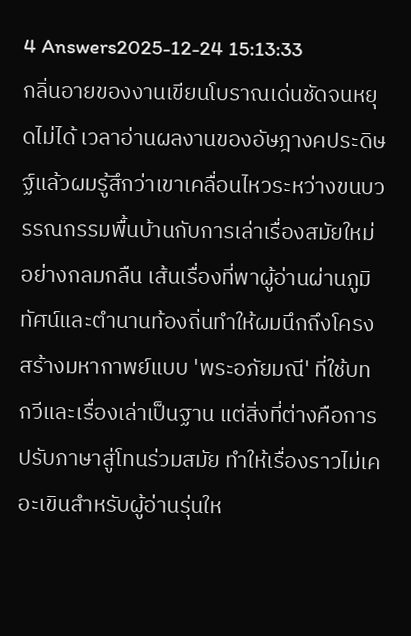4 Answers2025-12-24 15:13:33
กลิ่นอายของงานเขียนโบราณเด่นชัดจนหยุดไม่ได้ เวลาอ่านผลงานของอัษฎางคประดิษฐ์แล้วผมรู้สึกว่าเขาเคลื่อนไหวระหว่างขนบวรรณกรรมพื้นบ้านกับการเล่าเรื่องสมัยใหม่อย่างกลมกลืน เส้นเรื่องที่พาผู้อ่านผ่านภูมิทัศน์และตำนานท้องถิ่นทำให้ผมนึกถึงโครงสร้างมหากาพย์แบบ 'พระอภัยมณี' ที่ใช้บทกวีและเรื่องเล่าเป็นฐาน แต่สิ่งที่ต่างคือการปรับภาษาสู่โทนร่วมสมัย ทำให้เรื่องราวไม่เคอะเขินสำหรับผู้อ่านรุ่นให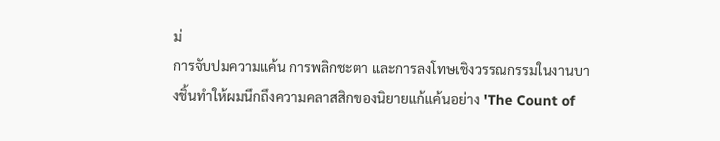ม่
การจับปมความแค้น การพลิกชะตา และการลงโทษเชิงวรรณกรรมในงานบางชิ้นทำให้ผมนึกถึงความคลาสสิกของนิยายแก้แค้นอย่าง 'The Count of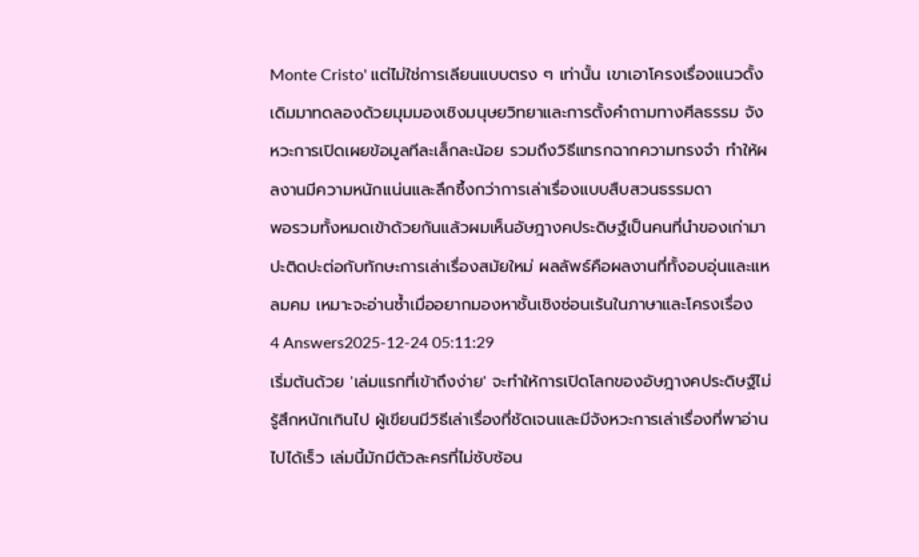Monte Cristo' แต่ไม่ใช่การเลียนแบบตรง ๆ เท่านั้น เขาเอาโครงเรื่องแนวดั้งเดิมมาทดลองด้วยมุมมองเชิงมนุษยวิทยาและการตั้งคำถามทางศีลธรรม จังหวะการเปิดเผยข้อมูลทีละเล็กละน้อย รวมถึงวิธีแทรกฉากความทรงจำ ทำให้ผลงานมีความหนักแน่นและลึกซึ้งกว่าการเล่าเรื่องแบบสืบสวนธรรมดา
พอรวมทั้งหมดเข้าด้วยกันแล้วผมเห็นอัษฎางคประดิษฐ์เป็นคนที่นำของเก่ามาปะติดปะต่อกับทักษะการเล่าเรื่องสมัยใหม่ ผลลัพธ์คือผลงานที่ทั้งอบอุ่นและแหลมคม เหมาะจะอ่านซ้ำเมื่ออยากมองหาชั้นเชิงซ่อนเร้นในภาษาและโครงเรื่อง
4 Answers2025-12-24 05:11:29
เริ่มต้นด้วย 'เล่มแรกที่เข้าถึงง่าย' จะทำให้การเปิดโลกของอัษฎางคประดิษฐ์ไม่รู้สึกหนักเกินไป ผู้เขียนมีวิธีเล่าเรื่องที่ชัดเจนและมีจังหวะการเล่าเรื่องที่พาอ่านไปได้เร็ว เล่มนี้มักมีตัวละครที่ไม่ซับซ้อน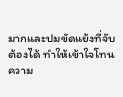มากและปมขัดแย้งที่จับต้องได้ ทำให้เข้าใจโทนความ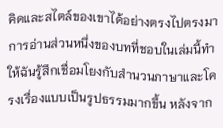คิดและสไตล์ของเขาได้อย่างตรงไปตรงมา
การอ่านส่วนหนึ่งของบทที่ชอบในเล่มนี้ทำให้ฉันรู้สึกเชื่อมโยงกับสำนวนภาษาและโครงเรื่องแบบเป็นรูปธรรมมากขึ้น หลังจาก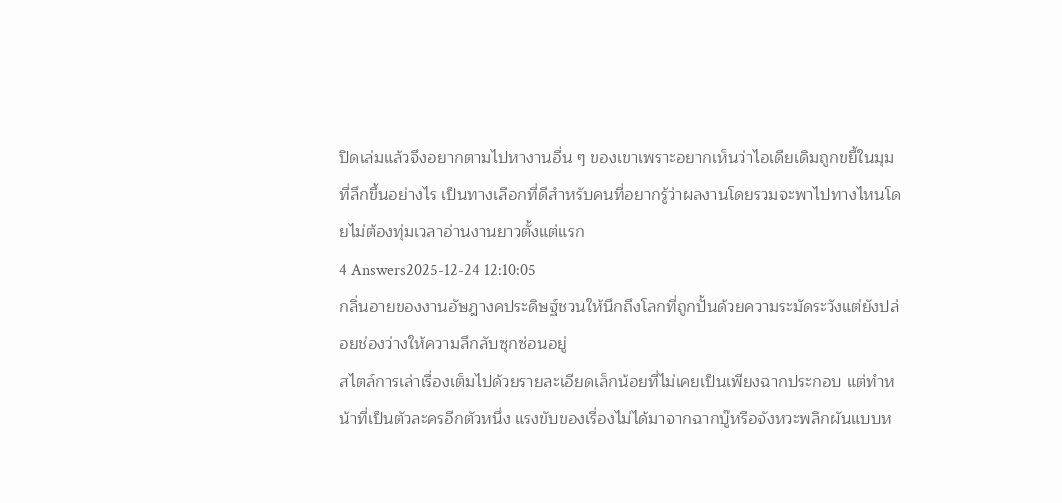ปิดเล่มแล้วจึงอยากตามไปหางานอื่น ๆ ของเขาเพราะอยากเห็นว่าไอเดียเดิมถูกขยี้ในมุมที่ลึกขึ้นอย่างไร เป็นทางเลือกที่ดีสำหรับคนที่อยากรู้ว่าผลงานโดยรวมจะพาไปทางไหนโดยไม่ต้องทุ่มเวลาอ่านงานยาวตั้งแต่แรก
4 Answers2025-12-24 12:10:05
กลิ่นอายของงานอัษฎางคประดิษฐ์ชวนให้นึกถึงโลกที่ถูกปั้นด้วยความระมัดระวังแต่ยังปล่อยช่องว่างให้ความลึกลับซุกซ่อนอยู่
สไตล์การเล่าเรื่องเต็มไปด้วยรายละเอียดเล็กน้อยที่ไม่เคยเป็นเพียงฉากประกอบ แต่ทำหน้าที่เป็นตัวละครอีกตัวหนึ่ง แรงขับของเรื่องไม่ได้มาจากฉากบู๊หรือจังหวะพลิกผันแบบห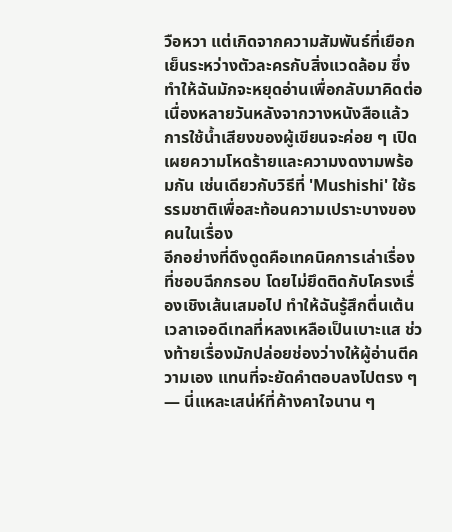วือหวา แต่เกิดจากความสัมพันธ์ที่เยือกเย็นระหว่างตัวละครกับสิ่งแวดล้อม ซึ่งทำให้ฉันมักจะหยุดอ่านเพื่อกลับมาคิดต่อเนื่องหลายวันหลังจากวางหนังสือแล้ว การใช้น้ำเสียงของผู้เขียนจะค่อย ๆ เปิดเผยความโหดร้ายและความงดงามพร้อมกัน เช่นเดียวกับวิธีที่ 'Mushishi' ใช้ธรรมชาติเพื่อสะท้อนความเปราะบางของคนในเรื่อง
อีกอย่างที่ดึงดูดคือเทคนิคการเล่าเรื่องที่ชอบฉีกกรอบ โดยไม่ยึดติดกับโครงเรื่องเชิงเส้นเสมอไป ทำให้ฉันรู้สึกตื่นเต้นเวลาเจอดีเทลที่หลงเหลือเป็นเบาะแส ช่วงท้ายเรื่องมักปล่อยช่องว่างให้ผู้อ่านตีความเอง แทนที่จะยัดคำตอบลงไปตรง ๆ — นี่แหละเสน่ห์ที่ค้างคาใจนาน ๆ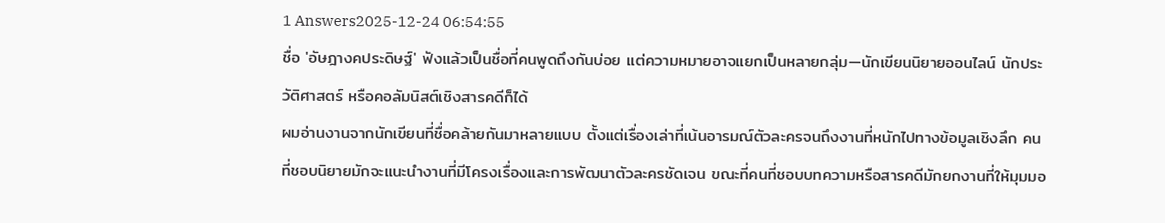1 Answers2025-12-24 06:54:55
ชื่อ 'อัษฎางคประดิษฐ์' ฟังแล้วเป็นชื่อที่คนพูดถึงกันบ่อย แต่ความหมายอาจแยกเป็นหลายกลุ่ม—นักเขียนนิยายออนไลน์ นักประวัติศาสตร์ หรือคอลัมนิสต์เชิงสารคดีก็ได้
ผมอ่านงานจากนักเขียนที่ชื่อคล้ายกันมาหลายแบบ ตั้งแต่เรื่องเล่าที่เน้นอารมณ์ตัวละครจนถึงงานที่หนักไปทางข้อมูลเชิงลึก คนที่ชอบนิยายมักจะแนะนำงานที่มีโครงเรื่องและการพัฒนาตัวละครชัดเจน ขณะที่คนที่ชอบบทความหรือสารคดีมักยกงานที่ให้มุมมอ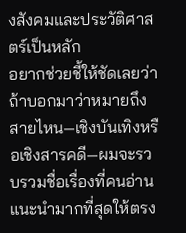งสังคมและประวัติศาสตร์เป็นหลัก
อยากช่วยชี้ให้ชัดเลยว่าถ้าบอกมาว่าหมายถึงสายไหน—เชิงบันเทิงหรือเชิงสารคดี—ผมจะรวบรวมชื่อเรื่องที่คนอ่านแนะนำมากที่สุดให้ตรง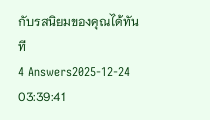กับรสนิยมของคุณได้ทันที
4 Answers2025-12-24 03:39:41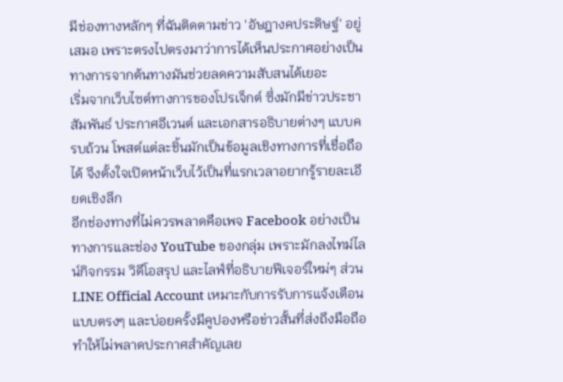มีช่องทางหลักๆ ที่ฉันติดตามข่าว 'อัษฎางคประดิษฐ์' อยู่เสมอ เพราะตรงไปตรงมาว่าการได้เห็นประกาศอย่างเป็นทางการจากต้นทางมันช่วยลดความสับสนได้เยอะ
เริ่มจากเว็บไซต์ทางการของโปรเจ็กต์ ซึ่งมักมีข่าวประชาสัมพันธ์ ประกาศอีเวนต์ และเอกสารอธิบายต่างๆ แบบครบถ้วน โพสต์แต่ละชิ้นมักเป็นข้อมูลเชิงทางการที่เชื่อถือได้ จึงตั้งใจเปิดหน้าเว็บไว้เป็นที่แรกเวลาอยากรู้รายละเอียดเชิงลึก
อีกช่องทางที่ไม่ควรพลาดคือเพจ Facebook อย่างเป็นทางการและช่อง YouTube ของกลุ่ม เพราะมักลงไทม์ไลน์กิจกรรม วิดีโอสรุป และไลฟ์ที่อธิบายฟีเจอร์ใหม่ๆ ส่วน LINE Official Account เหมาะกับการรับการแจ้งเตือนแบบตรงๆ และบ่อยครั้งมีคูปองหรือข่าวสั้นที่ส่งถึงมือถือ ทำให้ไม่พลาดประกาศสำคัญเลย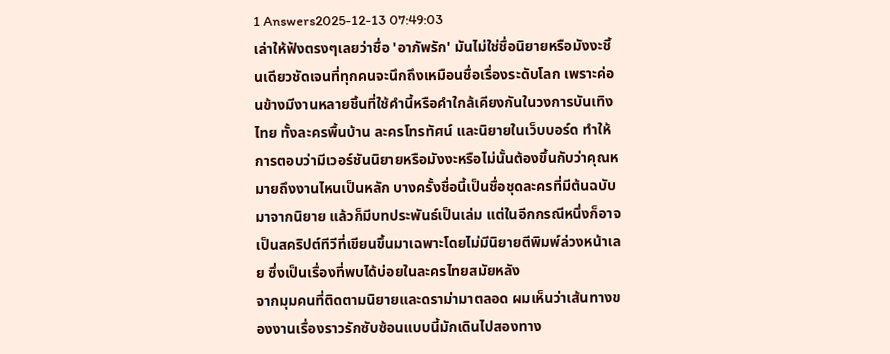1 Answers2025-12-13 07:49:03
เล่าให้ฟังตรงๆเลยว่าชื่อ 'อาภัพรัก' มันไม่ใช่ชื่อนิยายหรือมังงะชิ้นเดียวชัดเจนที่ทุกคนจะนึกถึงเหมือนชื่อเรื่องระดับโลก เพราะค่อนข้างมีงานหลายชิ้นที่ใช้คำนี้หรือคำใกล้เคียงกันในวงการบันเทิงไทย ทั้งละครพื้นบ้าน ละครโทรทัศน์ และนิยายในเว็บบอร์ด ทำให้การตอบว่ามีเวอร์ชันนิยายหรือมังงะหรือไม่นั้นต้องขึ้นกับว่าคุณหมายถึงงานไหนเป็นหลัก บางครั้งชื่อนี้เป็นชื่อชุดละครที่มีต้นฉบับมาจากนิยาย แล้วก็มีบทประพันธ์เป็นเล่ม แต่ในอีกกรณีหนึ่งก็อาจเป็นสคริปต์ทีวีที่เขียนขึ้นมาเฉพาะโดยไม่มีนิยายตีพิมพ์ล่วงหน้าเลย ซึ่งเป็นเรื่องที่พบได้บ่อยในละครไทยสมัยหลัง
จากมุมคนที่ติดตามนิยายและดราม่ามาตลอด ผมเห็นว่าเส้นทางของงานเรื่องราวรักซับซ้อนแบบนี้มักเดินไปสองทาง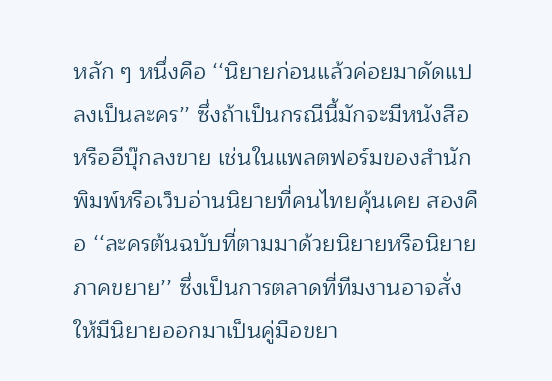หลัก ๆ หนึ่งคือ ‘‘นิยายก่อนแล้วค่อยมาดัดแปลงเป็นละคร’’ ซึ่งถ้าเป็นกรณีนี้มักจะมีหนังสือหรืออีบุ๊กลงขาย เช่นในแพลตฟอร์มของสำนักพิมพ์หรือเว็บอ่านนิยายที่คนไทยคุ้นเคย สองคือ ‘‘ละครต้นฉบับที่ตามมาด้วยนิยายหรือนิยายภาคขยาย’’ ซึ่งเป็นการตลาดที่ทีมงานอาจสั่งให้มีนิยายออกมาเป็นคู่มือขยา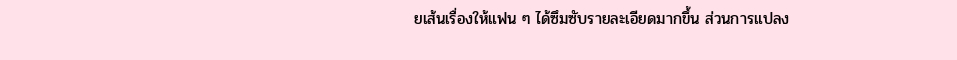ยเส้นเรื่องให้แฟน ๆ ได้ซึมซับรายละเอียดมากขึ้น ส่วนการแปลง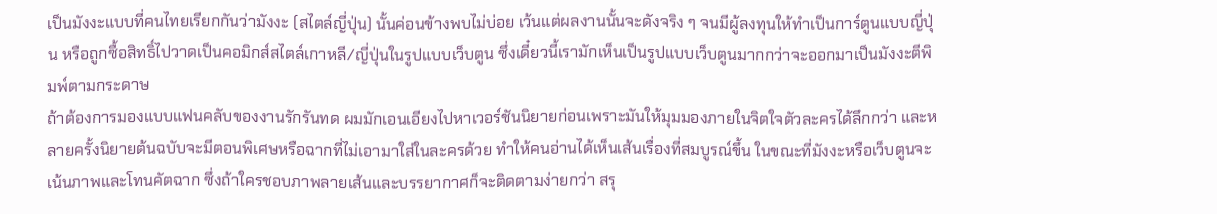เป็นมังงะแบบที่คนไทยเรียกกันว่ามังงะ (สไตล์ญี่ปุ่น) นั้นค่อนข้างพบไม่บ่อย เว้นแต่ผลงานนั้นจะดังจริง ๆ จนมีผู้ลงทุนให้ทำเป็นการ์ตูนแบบญี่ปุ่น หรือถูกซื้อสิทธิ์ไปวาดเป็นคอมิกส์สไตล์เกาหลี/ญี่ปุ่นในรูปแบบเว็บตูน ซึ่งเดี๋ยวนี้เรามักเห็นเป็นรูปแบบเว็บตูนมากกว่าจะออกมาเป็นมังงะตีพิมพ์ตามกระดาษ
ถ้าต้องการมองแบบแฟนคลับของงานรักรันทด ผมมักเอนเอียงไปหาเวอร์ชันนิยายก่อนเพราะมันให้มุมมองภายในจิตใจตัวละครได้ลึกกว่า และหลายครั้งนิยายต้นฉบับจะมีตอนพิเศษหรือฉากที่ไม่เอามาใส่ในละครด้วย ทำให้คนอ่านได้เห็นเส้นเรื่องที่สมบูรณ์ขึ้น ในขณะที่มังงะหรือเว็บตูนจะเน้นภาพและโทนคัตฉาก ซึ่งถ้าใครชอบภาพลายเส้นและบรรยากาศก็จะติดตามง่ายกว่า สรุ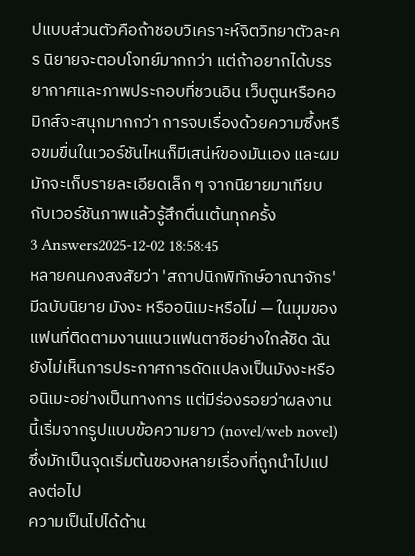ปแบบส่วนตัวคือถ้าชอบวิเคราะห์จิตวิทยาตัวละคร นิยายจะตอบโจทย์มากกว่า แต่ถ้าอยากได้บรรยากาศและภาพประกอบที่ชวนอิน เว็บตูนหรือคอมิกส์จะสนุกมากกว่า การจบเรื่องด้วยความซึ้งหรือขมขื่นในเวอร์ชันไหนก็มีเสน่ห์ของมันเอง และผมมักจะเก็บรายละเอียดเล็ก ๆ จากนิยายมาเทียบกับเวอร์ชันภาพแล้วรู้สึกตื่นเต้นทุกครั้ง
3 Answers2025-12-02 18:58:45
หลายคนคงสงสัยว่า 'สถาปนิกพิทักษ์อาณาจักร' มีฉบับนิยาย มังงะ หรืออนิเมะหรือไม่ — ในมุมของแฟนที่ติดตามงานแนวแฟนตาซีอย่างใกล้ชิด ฉันยังไม่เห็นการประกาศการดัดแปลงเป็นมังงะหรืออนิเมะอย่างเป็นทางการ แต่มีร่องรอยว่าผลงานนี้เริ่มจากรูปแบบข้อความยาว (novel/web novel) ซึ่งมักเป็นจุดเริ่มต้นของหลายเรื่องที่ถูกนำไปแปลงต่อไป
ความเป็นไปได้ด้าน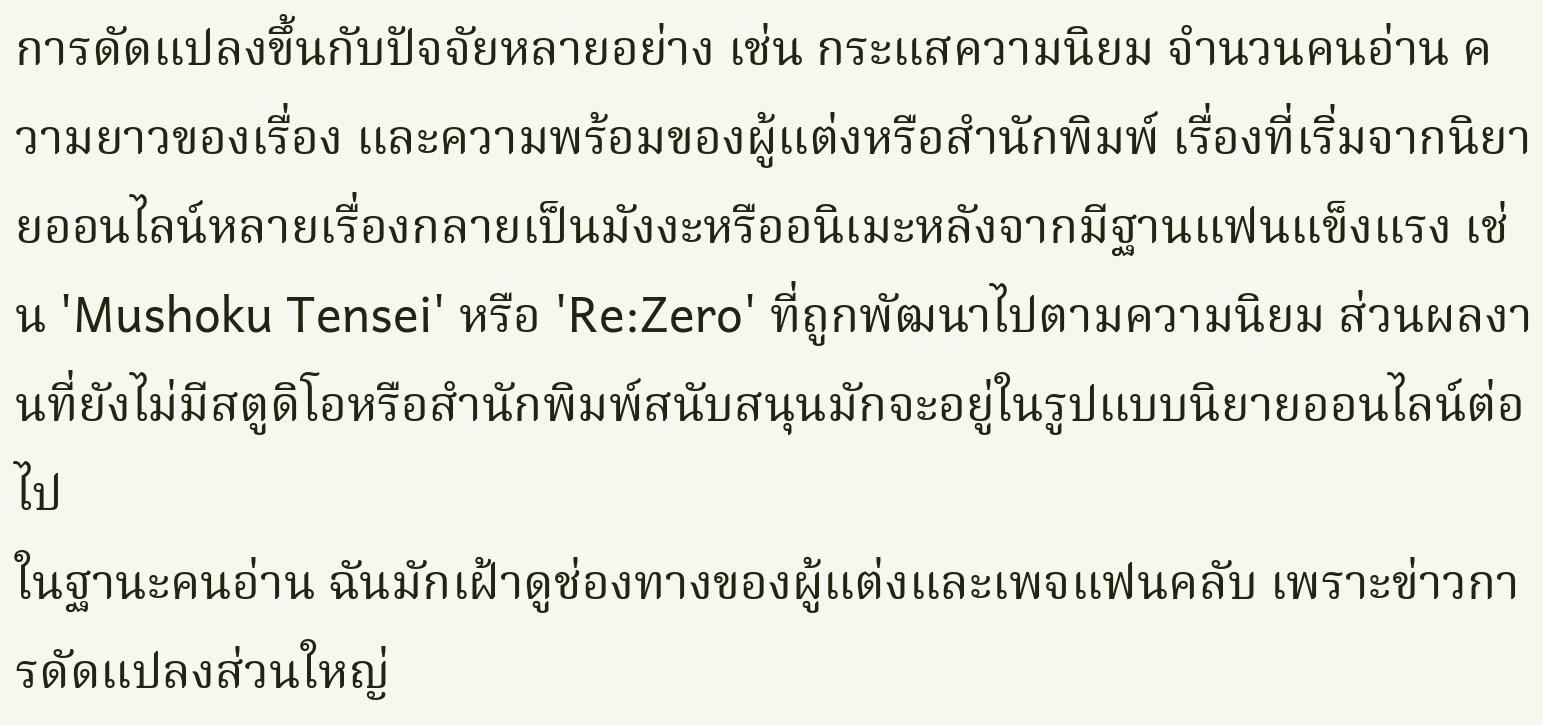การดัดแปลงขึ้นกับปัจจัยหลายอย่าง เช่น กระแสความนิยม จำนวนคนอ่าน ความยาวของเรื่อง และความพร้อมของผู้แต่งหรือสำนักพิมพ์ เรื่องที่เริ่มจากนิยายออนไลน์หลายเรื่องกลายเป็นมังงะหรืออนิเมะหลังจากมีฐานแฟนแข็งแรง เช่น 'Mushoku Tensei' หรือ 'Re:Zero' ที่ถูกพัฒนาไปตามความนิยม ส่วนผลงานที่ยังไม่มีสตูดิโอหรือสำนักพิมพ์สนับสนุนมักจะอยู่ในรูปแบบนิยายออนไลน์ต่อไป
ในฐานะคนอ่าน ฉันมักเฝ้าดูช่องทางของผู้แต่งและเพจแฟนคลับ เพราะข่าวการดัดแปลงส่วนใหญ่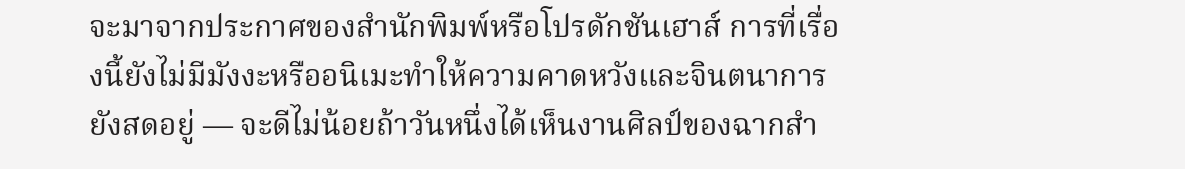จะมาจากประกาศของสำนักพิมพ์หรือโปรดักชันเฮาส์ การที่เรื่องนี้ยังไม่มีมังงะหรืออนิเมะทำให้ความคาดหวังและจินตนาการยังสดอยู่ — จะดีไม่น้อยถ้าวันหนึ่งได้เห็นงานศิลป์ของฉากสำ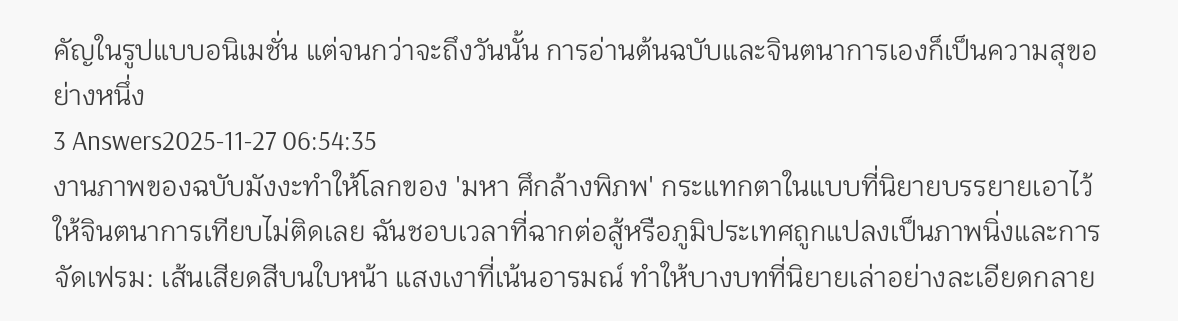คัญในรูปแบบอนิเมชั่น แต่จนกว่าจะถึงวันนั้น การอ่านต้นฉบับและจินตนาการเองก็เป็นความสุขอย่างหนึ่ง
3 Answers2025-11-27 06:54:35
งานภาพของฉบับมังงะทำให้โลกของ 'มหา ศึกล้างพิภพ' กระแทกตาในแบบที่นิยายบรรยายเอาไว้ให้จินตนาการเทียบไม่ติดเลย ฉันชอบเวลาที่ฉากต่อสู้หรือภูมิประเทศถูกแปลงเป็นภาพนิ่งและการจัดเฟรม: เส้นเสียดสีบนใบหน้า แสงเงาที่เน้นอารมณ์ ทำให้บางบทที่นิยายเล่าอย่างละเอียดกลาย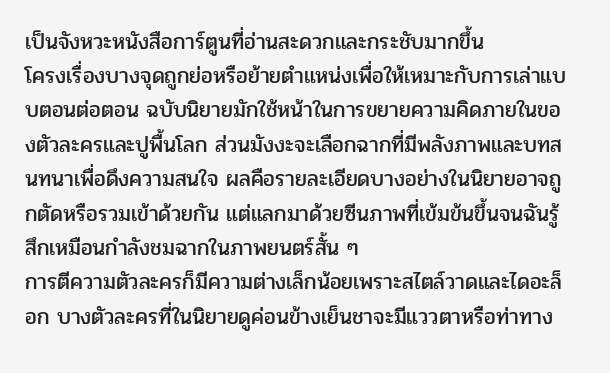เป็นจังหวะหนังสือการ์ตูนที่อ่านสะดวกและกระชับมากขึ้น
โครงเรื่องบางจุดถูกย่อหรือย้ายตำแหน่งเพื่อให้เหมาะกับการเล่าแบบตอนต่อตอน ฉบับนิยายมักใช้หน้าในการขยายความคิดภายในของตัวละครและปูพื้นโลก ส่วนมังงะจะเลือกฉากที่มีพลังภาพและบทสนทนาเพื่อดึงความสนใจ ผลคือรายละเอียดบางอย่างในนิยายอาจถูกตัดหรือรวมเข้าด้วยกัน แต่แลกมาด้วยซีนภาพที่เข้มข้นขึ้นจนฉันรู้สึกเหมือนกำลังชมฉากในภาพยนตร์สั้น ๆ
การตีความตัวละครก็มีความต่างเล็กน้อยเพราะสไตล์วาดและไดอะล็อก บางตัวละครที่ในนิยายดูค่อนข้างเย็นชาจะมีแววตาหรือท่าทาง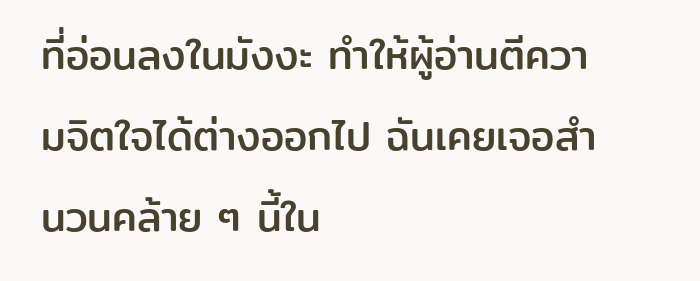ที่อ่อนลงในมังงะ ทำให้ผู้อ่านตีความจิตใจได้ต่างออกไป ฉันเคยเจอสำนวนคล้าย ๆ นี้ใน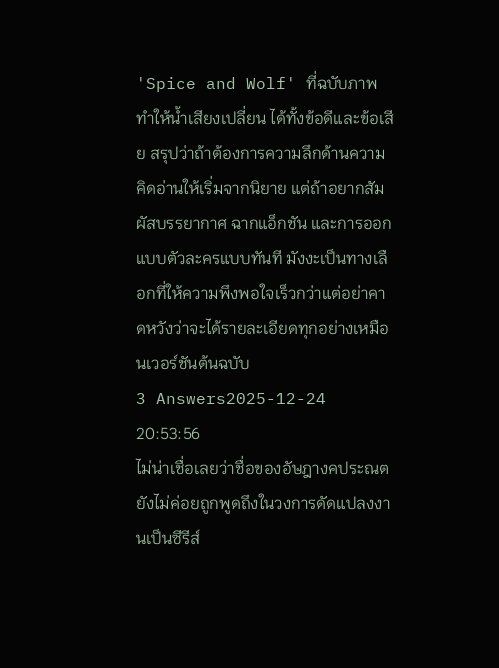'Spice and Wolf' ที่ฉบับภาพทำให้น้ำเสียงเปลี่ยน ได้ทั้งข้อดีและข้อเสีย สรุปว่าถ้าต้องการความลึกด้านความคิดอ่านให้เริ่มจากนิยาย แต่ถ้าอยากสัมผัสบรรยากาศ ฉากแอ็กชัน และการออกแบบตัวละครแบบทันที มังงะเป็นทางเลือกที่ให้ความพึงพอใจเร็วกว่าแต่อย่าคาดหวังว่าจะได้รายละเอียดทุกอย่างเหมือนเวอร์ชันต้นฉบับ
3 Answers2025-12-24 20:53:56
ไม่น่าเชื่อเลยว่าชื่อของอัษฎางคประณตยังไม่ค่อยถูกพูดถึงในวงการดัดแปลงงานเป็นซีรีส์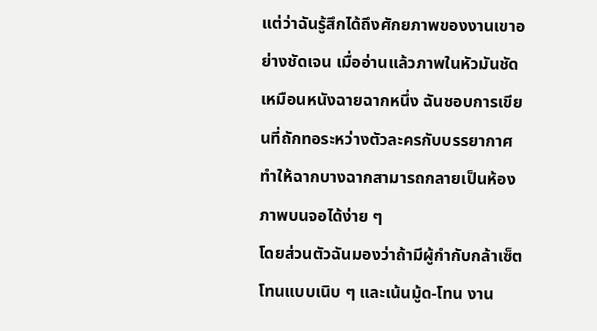แต่ว่าฉันรู้สึกได้ถึงศักยภาพของงานเขาอย่างชัดเจน เมื่ออ่านแล้วภาพในหัวมันชัดเหมือนหนังฉายฉากหนึ่ง ฉันชอบการเขียนที่ถักทอระหว่างตัวละครกับบรรยากาศ ทำให้ฉากบางฉากสามารถกลายเป็นห้องภาพบนจอได้ง่าย ๆ
โดยส่วนตัวฉันมองว่าถ้ามีผู้กำกับกล้าเซ็ตโทนแบบเนิบ ๆ และเน้นมู้ด-โทน งาน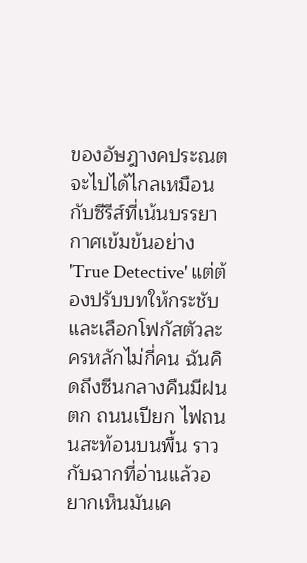ของอัษฎางคประณตจะไปได้ไกลเหมือนกับซีรีส์ที่เน้นบรรยากาศเข้มข้นอย่าง 'True Detective' แต่ต้องปรับบทให้กระชับและเลือกโฟกัสตัวละครหลักไม่กี่คน ฉันคิดถึงซีนกลางคืนมีฝนตก ถนนเปียก ไฟถนนสะท้อนบนพื้น ราวกับฉากที่อ่านแล้วอยากเห็นมันเค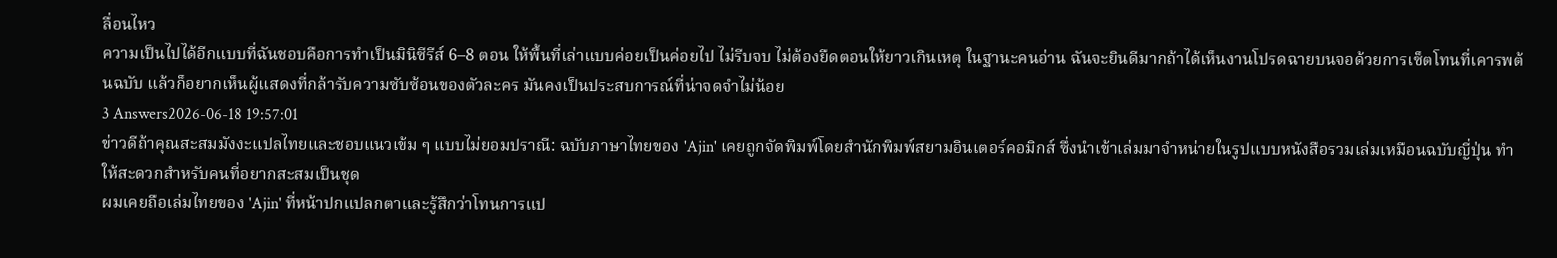ลื่อนไหว
ความเป็นไปได้อีกแบบที่ฉันชอบคือการทำเป็นมินิซีรีส์ 6–8 ตอน ให้พื้นที่เล่าแบบค่อยเป็นค่อยไป ไม่รีบจบ ไม่ต้องยืดตอนให้ยาวเกินเหตุ ในฐานะคนอ่าน ฉันจะยินดีมากถ้าได้เห็นงานโปรดฉายบนจอด้วยการเซ็ตโทนที่เคารพต้นฉบับ แล้วก็อยากเห็นผู้แสดงที่กล้ารับความซับซ้อนของตัวละคร มันคงเป็นประสบการณ์ที่น่าจดจำไม่น้อย
3 Answers2026-06-18 19:57:01
ข่าวดีถ้าคุณสะสมมังงะแปลไทยและชอบแนวเข้ม ๆ แบบไม่ยอมปราณี: ฉบับภาษาไทยของ 'Ajin' เคยถูกจัดพิมพ์โดยสำนักพิมพ์สยามอินเตอร์คอมิกส์ ซึ่งนำเข้าเล่มมาจำหน่ายในรูปแบบหนังสือรวมเล่มเหมือนฉบับญี่ปุ่น ทำให้สะดวกสำหรับคนที่อยากสะสมเป็นชุด
ผมเคยถือเล่มไทยของ 'Ajin' ที่หน้าปกแปลกตาและรู้สึกว่าโทนการแป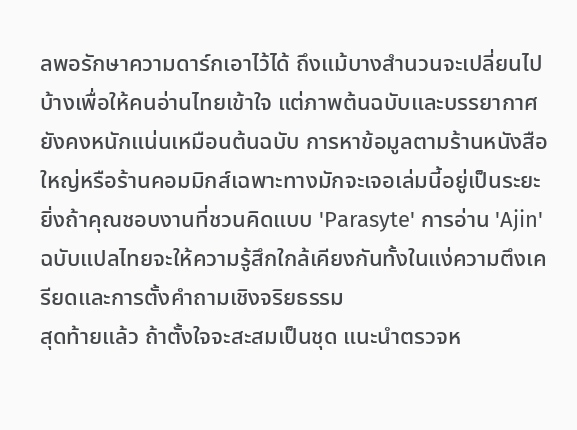ลพอรักษาความดาร์กเอาไว้ได้ ถึงแม้บางสำนวนจะเปลี่ยนไปบ้างเพื่อให้คนอ่านไทยเข้าใจ แต่ภาพต้นฉบับและบรรยากาศยังคงหนักแน่นเหมือนต้นฉบับ การหาข้อมูลตามร้านหนังสือใหญ่หรือร้านคอมมิกส์เฉพาะทางมักจะเจอเล่มนี้อยู่เป็นระยะ ยิ่งถ้าคุณชอบงานที่ชวนคิดแบบ 'Parasyte' การอ่าน 'Ajin' ฉบับแปลไทยจะให้ความรู้สึกใกล้เคียงกันทั้งในแง่ความตึงเครียดและการตั้งคำถามเชิงจริยธรรม
สุดท้ายแล้ว ถ้าตั้งใจจะสะสมเป็นชุด แนะนำตรวจห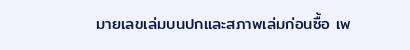มายเลขเล่มบนปกและสภาพเล่มก่อนซื้อ เพ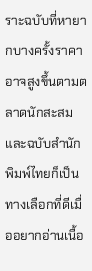ราะฉบับที่หายากบางครั้งราคาอาจสูงขึ้นตามตลาดนักสะสม และฉบับสำนักพิมพ์ไทยก็เป็นทางเลือกที่ดีเมื่ออยากอ่านเนื้อ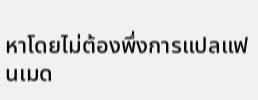หาโดยไม่ต้องพึ่งการแปลแฟนเมด